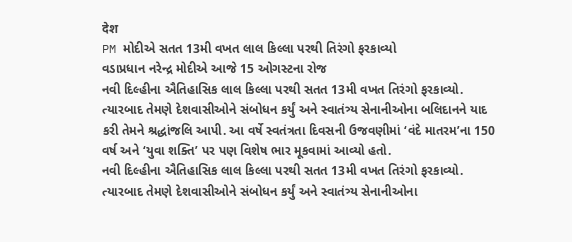देश
PM મોદીએ સતત 13મી વખત લાલ કિલ્લા પરથી તિરંગો ફરકાવ્યો
વડાપ્રધાન નરેન્દ્ર મોદીએ આજે 15 ઓગસ્ટના રોજ
નવી દિલ્હીના ઐતિહાસિક લાલ કિલ્લા પરથી સતત 13મી વખત તિરંગો ફરકાવ્યો. ત્યારબાદ તેમણે દેશવાસીઓને સંબોધન કર્યું અને સ્વાતંત્ર્ય સેનાનીઓના બલિદાનને યાદ કરી તેમને શ્રદ્ધાંજલિ આપી. આ વર્ષે સ્વતંત્રતા દિવસની ઉજવણીમાં ‘વંદે માતરમ’ના 150 વર્ષ અને ‘યુવા શક્તિ’ પર પણ વિશેષ ભાર મૂકવામાં આવ્યો હતો.
નવી દિલ્હીના ઐતિહાસિક લાલ કિલ્લા પરથી સતત 13મી વખત તિરંગો ફરકાવ્યો. ત્યારબાદ તેમણે દેશવાસીઓને સંબોધન કર્યું અને સ્વાતંત્ર્ય સેનાનીઓના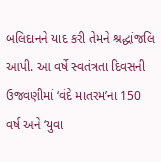બલિદાનને યાદ કરી તેમને શ્રદ્ધાંજલિ આપી. આ વર્ષે સ્વતંત્રતા દિવસની ઉજવણીમાં ‘વંદે માતરમ’ના 150 વર્ષ અને ‘યુવા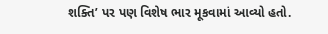શક્તિ’ પર પણ વિશેષ ભાર મૂકવામાં આવ્યો હતો.